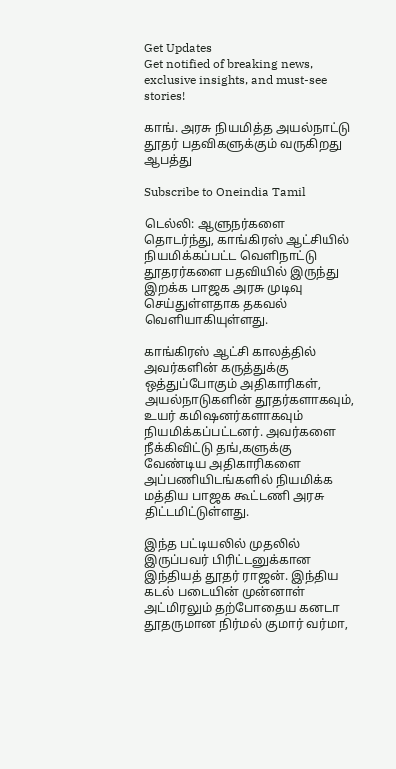Get Updates
Get notified of breaking news, exclusive insights, and must-see stories!

காங். அரசு நியமித்த அயல்நாட்டு தூதர் பதவிகளுக்கும் வருகிறது ஆபத்து

Subscribe to Oneindia Tamil

டெல்லி: ஆளுநர்களை தொடர்ந்து, காங்கிரஸ் ஆட்சியில் நியமிக்கப்பட்ட வெளிநாட்டு தூதரர்களை பதவியில் இருந்து இறக்க பாஜக அரசு முடிவு செய்துள்ளதாக தகவல் வெளியாகியுள்ளது.

காங்கிரஸ் ஆட்சி காலத்தில் அவர்களின் கருத்துக்கு ஒத்துப்போகும் அதிகாரிகள், அயல்நாடுகளின் தூதர்களாகவும், உயர் கமிஷனர்களாகவும் நியமிக்கப்பட்டனர். அவர்களை நீக்கிவிட்டு தங்,களுக்கு வேண்டிய அதிகாரிகளை அப்பணியிடங்களில் நியமிக்க மத்திய பாஜக கூட்டணி அரசு திட்டமிட்டுள்ளது.

இந்த பட்டியலில் முதலில் இருப்பவர் பிரிட்டனுக்கான இந்தியத் தூதர் ராஜன். இந்திய கடல் படையின் முன்னாள் அட்மிரலும் தற்போதைய கனடா தூதருமான நிர்மல் குமார் வர்மா,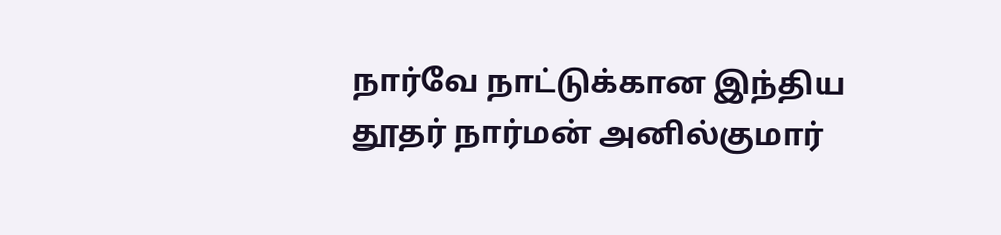நார்வே நாட்டுக்கான இந்திய தூதர் நார்மன் அனில்குமார்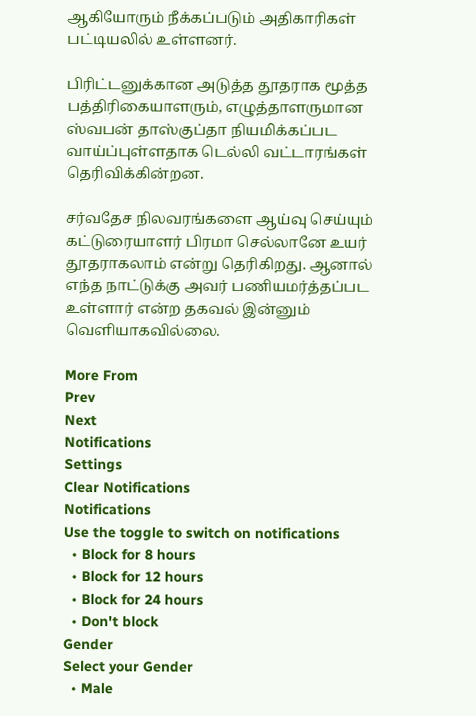ஆகியோரும் நீக்கப்படும் அதிகாரிகள் பட்டியலில் உள்ளனர்.

பிரிட்டனுக்கான அடுத்த தூதராக மூத்த பத்திரிகையாளரும், எழுத்தாளருமான ஸ்வபன் தாஸ்குப்தா நியமிக்கப்பட வாய்ப்புள்ளதாக டெல்லி வட்டாரங்கள் தெரிவிக்கின்றன.

சர்வதேச நிலவரங்களை ஆய்வு செய்யும் கட்டுரையாளர் பிரமா செல்லானே உயர் தூதராகலாம் என்று தெரிகிறது. ஆனால் எந்த நாட்டுக்கு அவர் பணியமர்த்தப்பட உள்ளார் என்ற தகவல் இன்னும் வெளியாகவில்லை.

More From
Prev
Next
Notifications
Settings
Clear Notifications
Notifications
Use the toggle to switch on notifications
  • Block for 8 hours
  • Block for 12 hours
  • Block for 24 hours
  • Don't block
Gender
Select your Gender
  • Male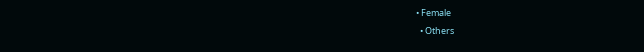• Female
  • Others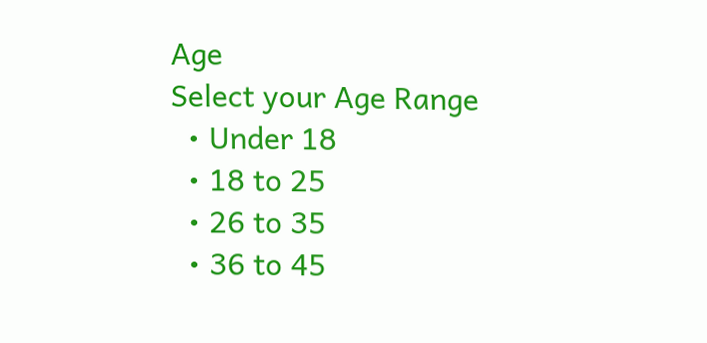Age
Select your Age Range
  • Under 18
  • 18 to 25
  • 26 to 35
  • 36 to 45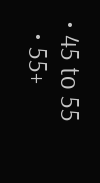• 45 to 55
  • 55+